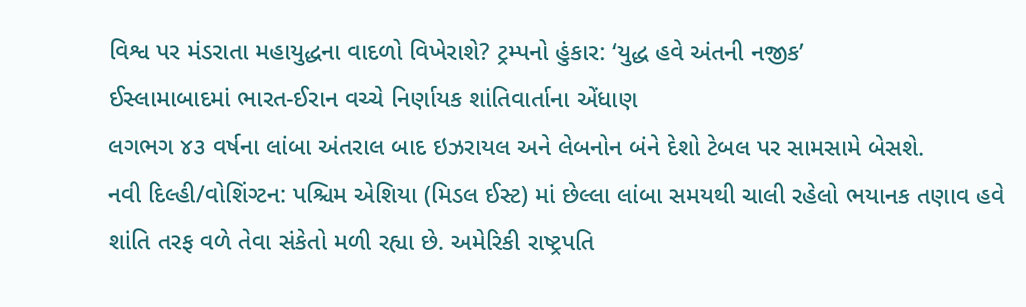વિશ્વ પર મંડરાતા મહાયુદ્ધના વાદળો વિખેરાશે? ટ્રમ્પનો હુંકાર: ‘યુદ્ધ હવે અંતની નજીક’
ઈસ્લામાબાદમાં ભારત-ઈરાન વચ્ચે નિર્ણાયક શાંતિવાર્તાના એંધાણ
લગભગ ૪૩ વર્ષના લાંબા અંતરાલ બાદ ઇઝરાયલ અને લેબનોન બંને દેશો ટેબલ પર સામસામે બેસશે.
નવી દિલ્હી/વોશિંગ્ટન: પશ્ચિમ એશિયા (મિડલ ઈસ્ટ) માં છેલ્લા લાંબા સમયથી ચાલી રહેલો ભયાનક તણાવ હવે શાંતિ તરફ વળે તેવા સંકેતો મળી રહ્યા છે. અમેરિકી રાષ્ટ્રપતિ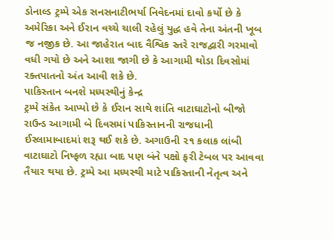ડોનાલ્ડ ટ્રમ્પે એક સનસનાટીભર્યા નિવેદનમાં દાવો કર્યો છે કે અમેરિકા અને ઈરાન વચ્ચે ચાલી રહેલું યુદ્ધ હવે તેના અંતની ખૂબ જ નજીક છે. આ જાહેરાત બાદ વૈશ્વિક સ્તરે રાજદ્વારી ગરમાવો વધી ગયો છે અને આશા જાગી છે કે આગામી થોડા દિવસોમાં રક્તપાતનો અંત આવી શકે છે.
પાકિસ્તાન બનશે મધ્યસ્થીનું કેન્દ્ર
ટ્રમ્પે સંકેત આપ્યો છે કે ઈરાન સાથે શાંતિ વાટાઘાટોનો બીજો રાઉન્ડ આગામી બે દિવસમાં પાકિસ્તાનની રાજધાની ઈસ્લામાબાદમાં શરૂ થઈ શકે છે. અગાઉની ૨૧ કલાક લાંબી વાટાઘાટો નિષ્ફળ રહ્યા બાદ પણ બંને પક્ષો ફરી ટેબલ પર આવવા તૈયાર થયા છે. ટ્રમ્પે આ મધ્યસ્થી માટે પાકિસ્તાની નેતૃત્વ અને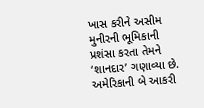ખાસ કરીને અસીમ મુનીરની ભૂમિકાની પ્રશંસા કરતા તેમને ‘શાનદાર’ ગણાવ્યા છે.
અમેરિકાની બે આકરી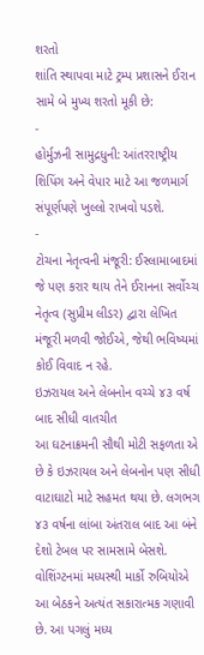શરતો
શાંતિ સ્થાપવા માટે ટ્રમ્પ પ્રશાસને ઈરાન સામે બે મુખ્ય શરતો મૂકી છે:
-
હોર્મુઝની સામુદ્રધુની: આંતરરાષ્ટ્રીય શિપિંગ અને વેપાર માટે આ જળમાર્ગ સંપૂર્ણપણે ખુલ્લો રાખવો પડશે.
-
ટોચના નેતૃત્વની મંજૂરી: ઈસ્લામાબાદમાં જે પણ કરાર થાય તેને ઈરાનના સર્વોચ્ચ નેતૃત્વ (સુપ્રીમ લીડર) દ્વારા લેખિત મંજૂરી મળવી જોઈએ, જેથી ભવિષ્યમાં કોઈ વિવાદ ન રહે.
ઇઝરાયલ અને લેબનોન વચ્ચે ૪૩ વર્ષ બાદ સીધી વાતચીત
આ ઘટનાક્રમની સૌથી મોટી સફળતા એ છે કે ઇઝરાયલ અને લેબનોન પણ સીધી વાટાઘાટો માટે સહમત થયા છે. લગભગ ૪૩ વર્ષના લાંબા અંતરાલ બાદ આ બંને દેશો ટેબલ પર સામસામે બેસશે. વોશિંગ્ટનમાં મધ્યસ્થી માર્કો રુબિયોએ આ બેઠકને અત્યંત સકારાત્મક ગણાવી છે. આ પગલું મધ્ય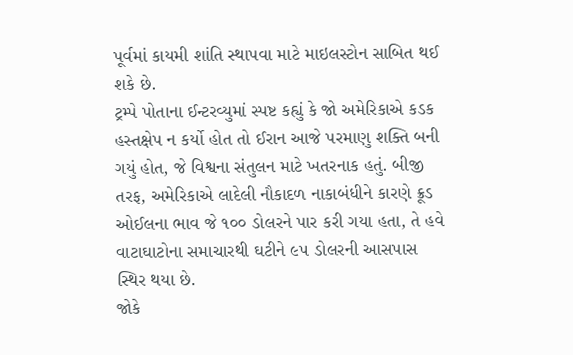પૂર્વમાં કાયમી શાંતિ સ્થાપવા માટે માઇલસ્ટોન સાબિત થઈ શકે છે.
ટ્રમ્પે પોતાના ઈન્ટરવ્યુમાં સ્પષ્ટ કહ્યું કે જો અમેરિકાએ કડક હસ્તક્ષેપ ન કર્યો હોત તો ઈરાન આજે પરમાણુ શક્તિ બની ગયું હોત, જે વિશ્વના સંતુલન માટે ખતરનાક હતું. બીજી તરફ, અમેરિકાએ લાદેલી નૌકાદળ નાકાબંધીને કારણે ક્રૂડ ઓઈલના ભાવ જે ૧૦૦ ડોલરને પાર કરી ગયા હતા, તે હવે વાટાઘાટોના સમાચારથી ઘટીને ૯૫ ડોલરની આસપાસ સ્થિર થયા છે.
જોકે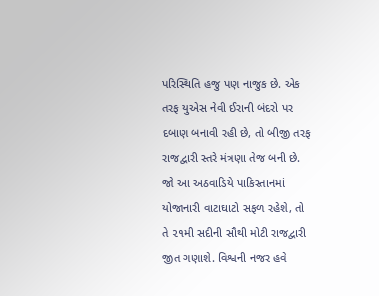પરિસ્થિતિ હજુ પણ નાજુક છે. એક તરફ યુએસ નેવી ઈરાની બંદરો પર દબાણ બનાવી રહી છે, તો બીજી તરફ રાજદ્વારી સ્તરે મંત્રણા તેજ બની છે. જો આ અઠવાડિયે પાકિસ્તાનમાં યોજાનારી વાટાઘાટો સફળ રહેશે, તો તે ૨૧મી સદીની સૌથી મોટી રાજદ્વારી જીત ગણાશે. વિશ્વની નજર હવે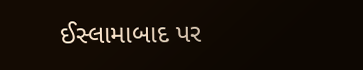ઈસ્લામાબાદ પર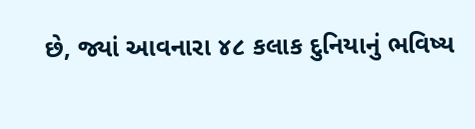છે, જ્યાં આવનારા ૪૮ કલાક દુનિયાનું ભવિષ્ય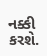નક્કી કરશે.